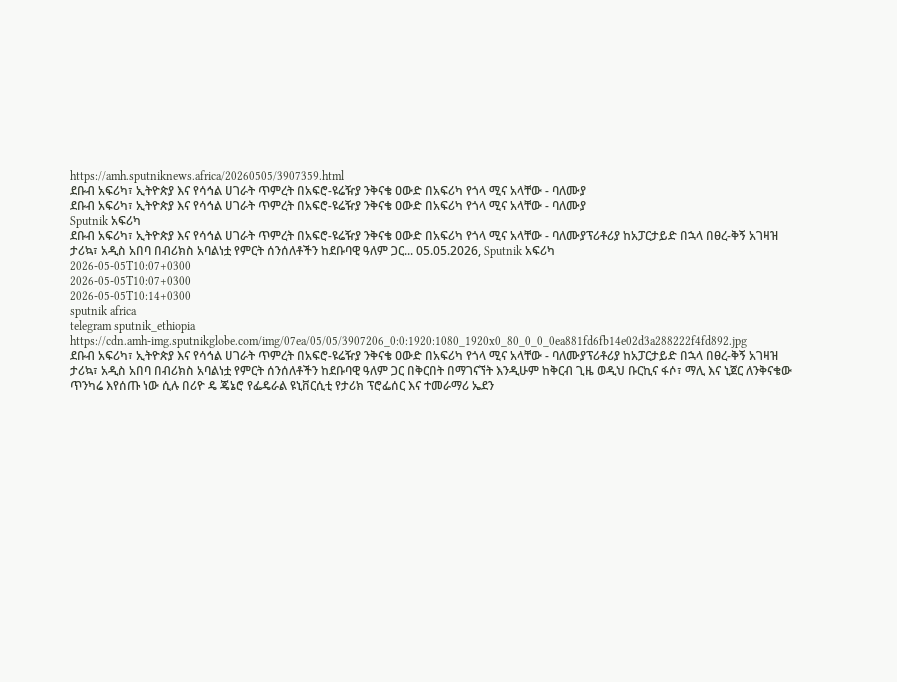https://amh.sputniknews.africa/20260505/3907359.html
ደቡብ አፍሪካ፣ ኢትዮጵያ እና የሳኅል ሀገራት ጥምረት በአፍሮ-ዩሬዥያ ንቅናቄ ዐውድ በአፍሪካ የጎላ ሚና አላቸው - ባለሙያ
ደቡብ አፍሪካ፣ ኢትዮጵያ እና የሳኅል ሀገራት ጥምረት በአፍሮ-ዩሬዥያ ንቅናቄ ዐውድ በአፍሪካ የጎላ ሚና አላቸው - ባለሙያ
Sputnik አፍሪካ
ደቡብ አፍሪካ፣ ኢትዮጵያ እና የሳኅል ሀገራት ጥምረት በአፍሮ-ዩሬዥያ ንቅናቄ ዐውድ በአፍሪካ የጎላ ሚና አላቸው - ባለሙያፕሪቶሪያ ከአፓርታይድ በኋላ በፀረ-ቅኝ አገዛዝ ታሪኳ፣ አዲስ አበባ በብሪክስ አባልነቷ የምርት ሰንሰለቶችን ከደቡባዊ ዓለም ጋር... 05.05.2026, Sputnik አፍሪካ
2026-05-05T10:07+0300
2026-05-05T10:07+0300
2026-05-05T10:14+0300
sputnik africa
telegram sputnik_ethiopia
https://cdn.amh-img.sputnikglobe.com/img/07ea/05/05/3907206_0:0:1920:1080_1920x0_80_0_0_0ea881fd6fb14e02d3a288222f4fd892.jpg
ደቡብ አፍሪካ፣ ኢትዮጵያ እና የሳኅል ሀገራት ጥምረት በአፍሮ-ዩሬዥያ ንቅናቄ ዐውድ በአፍሪካ የጎላ ሚና አላቸው - ባለሙያፕሪቶሪያ ከአፓርታይድ በኋላ በፀረ-ቅኝ አገዛዝ ታሪኳ፣ አዲስ አበባ በብሪክስ አባልነቷ የምርት ሰንሰለቶችን ከደቡባዊ ዓለም ጋር በቅርበት በማገናኘት እንዲሁም ከቅርብ ጊዜ ወዲህ ቡርኪና ፋሶ፣ ማሊ እና ኒጀር ለንቅናቄው ጥንካሬ እየሰጡ ነው ሲሉ በሪዮ ዴ ጄኔሮ የፌዴራል ዩኒቨርሲቲ የታሪክ ፕሮፌሰር እና ተመራማሪ ኤደን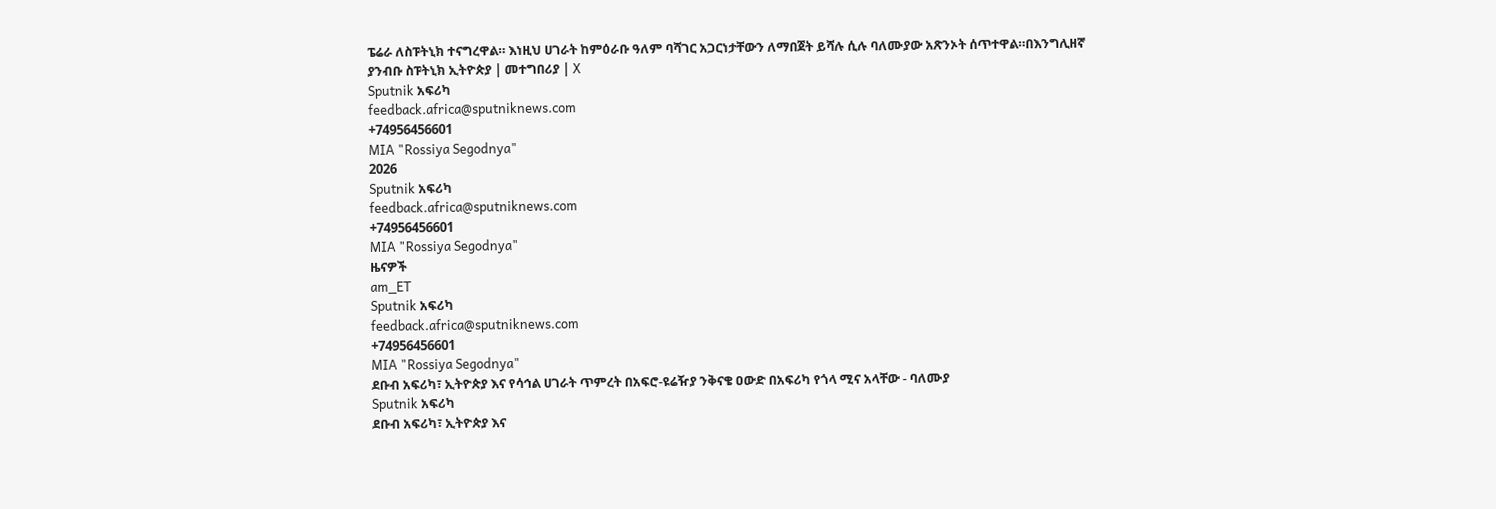ፔሬራ ለስፑትኒክ ተናግረዋል። እነዚህ ሀገራት ከምዕራቡ ዓለም ባሻገር አጋርነታቸውን ለማበጀት ይሻሉ ሲሉ ባለሙያው አጽንኦት ሰጥተዋል።በእንግሊዘኛ ያንብቡ ስፑትኒክ ኢትዮጵያ | መተግበሪያ | X
Sputnik አፍሪካ
feedback.africa@sputniknews.com
+74956456601
MIA "Rossiya Segodnya"
2026
Sputnik አፍሪካ
feedback.africa@sputniknews.com
+74956456601
MIA "Rossiya Segodnya"
ዜናዎች
am_ET
Sputnik አፍሪካ
feedback.africa@sputniknews.com
+74956456601
MIA "Rossiya Segodnya"
ደቡብ አፍሪካ፣ ኢትዮጵያ እና የሳኅል ሀገራት ጥምረት በአፍሮ-ዩሬዥያ ንቅናቄ ዐውድ በአፍሪካ የጎላ ሚና አላቸው - ባለሙያ
Sputnik አፍሪካ
ደቡብ አፍሪካ፣ ኢትዮጵያ እና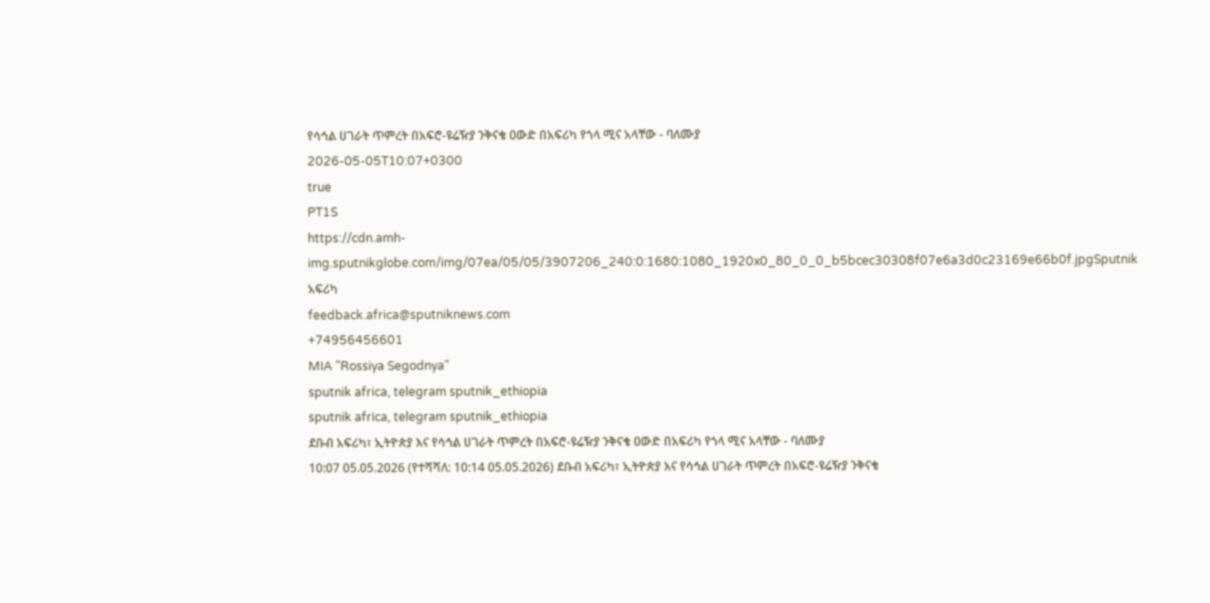የሳኅል ሀገራት ጥምረት በአፍሮ-ዩሬዥያ ንቅናቄ ዐውድ በአፍሪካ የጎላ ሚና አላቸው - ባለሙያ
2026-05-05T10:07+0300
true
PT1S
https://cdn.amh-img.sputnikglobe.com/img/07ea/05/05/3907206_240:0:1680:1080_1920x0_80_0_0_b5bcec30308f07e6a3d0c23169e66b0f.jpgSputnik አፍሪካ
feedback.africa@sputniknews.com
+74956456601
MIA "Rossiya Segodnya"
sputnik africa, telegram sputnik_ethiopia
sputnik africa, telegram sputnik_ethiopia
ደቡብ አፍሪካ፣ ኢትዮጵያ እና የሳኅል ሀገራት ጥምረት በአፍሮ-ዩሬዥያ ንቅናቄ ዐውድ በአፍሪካ የጎላ ሚና አላቸው - ባለሙያ
10:07 05.05.2026 (የተሻሻለ: 10:14 05.05.2026) ደቡብ አፍሪካ፣ ኢትዮጵያ እና የሳኅል ሀገራት ጥምረት በአፍሮ-ዩሬዥያ ንቅናቄ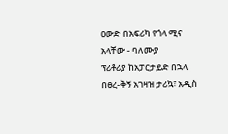ዐውድ በአፍሪካ የጎላ ሚና አላቸው - ባለሙያ
ፕሪቶሪያ ከአፓርታይድ በኋላ በፀረ-ቅኝ አገዛዝ ታሪኳ፣ አዲስ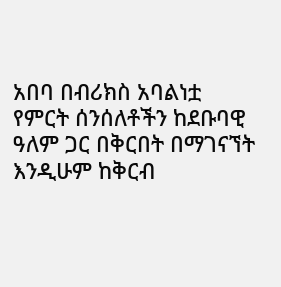አበባ በብሪክስ አባልነቷ የምርት ሰንሰለቶችን ከደቡባዊ ዓለም ጋር በቅርበት በማገናኘት እንዲሁም ከቅርብ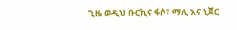ጊዜ ወዲህ ቡርኪና ፋሶ፣ ማሊ እና ኒጀር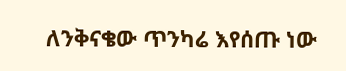ለንቅናቄው ጥንካሬ እየሰጡ ነው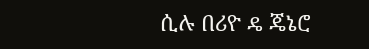ሲሉ በሪዮ ዴ ጄኔሮ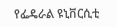የፌዴራል ዩኒቨርሲቲ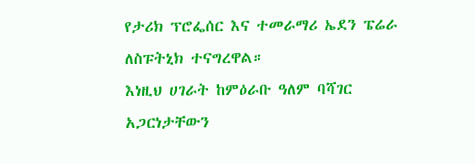የታሪክ ፕሮፌሰር እና ተመራማሪ ኤደን ፔሬራ ለስፑትኒክ ተናግረዋል።
እነዚህ ሀገራት ከምዕራቡ ዓለም ባሻገር አጋርነታቸውን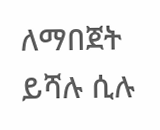ለማበጀት ይሻሉ ሲሉ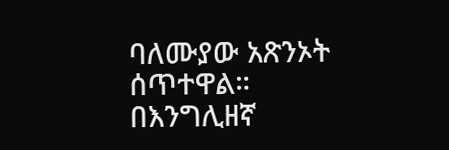ባለሙያው አጽንኦት ሰጥተዋል።
በእንግሊዘኛ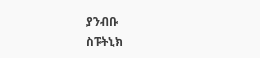ያንብቡ
ስፑትኒክ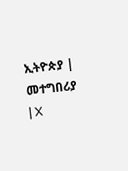ኢትዮጵያ | መተግበሪያ | X